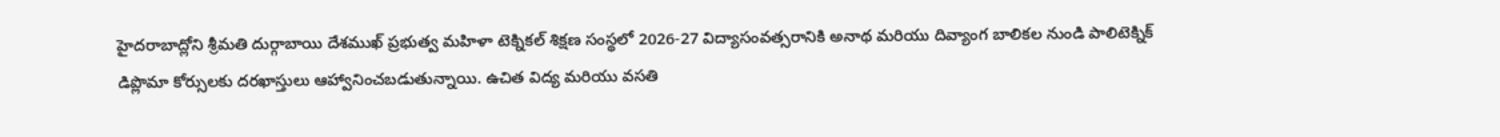హైదరాబాద్లోని శ్రీమతి దుర్గాబాయి దేశముఖ్ ప్రభుత్వ మహిళా టెక్నికల్ శిక్షణ సంస్థలో 2026-27 విద్యాసంవత్సరానికి అనాథ మరియు దివ్యాంగ బాలికల నుండి పాలిటెక్నిక్ డిప్లొమా కోర్సులకు దరఖాస్తులు ఆహ్వానించబడుతున్నాయి. ఉచిత విద్య మరియు వసతి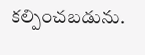కల్పించబడును.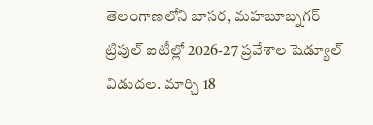తెలంగాణలోని బాసర, మహబూబ్నగర్ ట్రిపుల్ ఐటీల్లో 2026-27 ప్రవేశాల షెడ్యూల్ విడుదల. మార్చి 18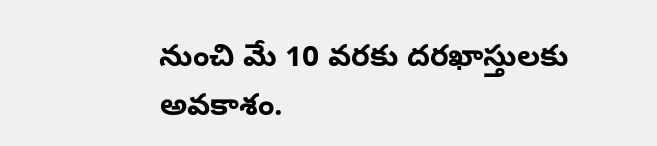నుంచి మే 10 వరకు దరఖాస్తులకు అవకాశం.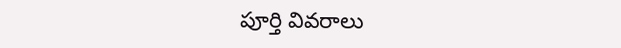పూర్తి వివరాలు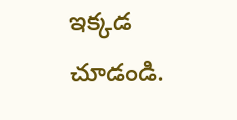ఇక్కడ చూడండి.